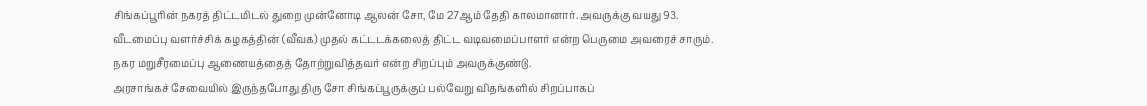சிங்கப்பூரின் நகரத் திட்டமிடல் துறை முன்னோடி ஆலன் சோ, மே 27ஆம் தேதி காலமானார். அவருக்கு வயது 93.
வீடமைப்பு வளர்ச்சிக் கழகத்தின் (வீவக) முதல் கட்டடக்கலைத் திட்ட வடிவமைப்பாளர் என்ற பெருமை அவரைச் சாரும்.
நகர மறுசீரமைப்பு ஆணையத்தைத் தோற்றுவித்தவர் என்ற சிறப்பும் அவருக்குண்டு.
அரசாங்கச் சேவையில் இருந்தபோது திரு சோ சிங்கப்பூருக்குப் பல்வேறு விதங்களில் சிறப்பாகப்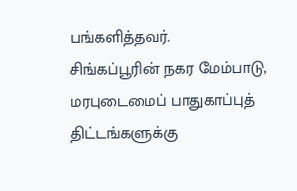பங்களித்தவர்.
சிங்கப்பூரின் நகர மேம்பாடு, மரபுடைமைப் பாதுகாப்புத் திட்டங்களுக்கு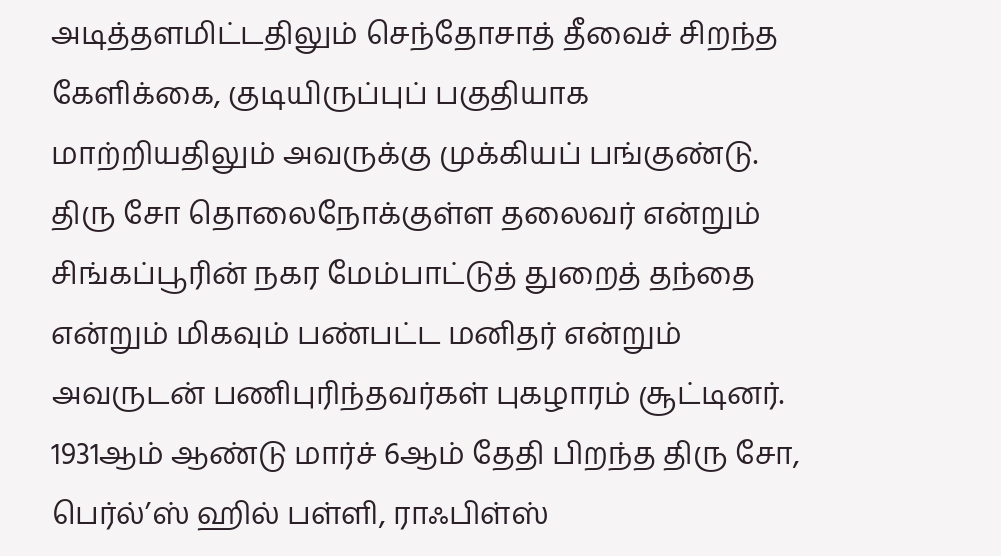அடித்தளமிட்டதிலும் செந்தோசாத் தீவைச் சிறந்த கேளிக்கை, குடியிருப்புப் பகுதியாக மாற்றியதிலும் அவருக்கு முக்கியப் பங்குண்டு.
திரு சோ தொலைநோக்குள்ள தலைவர் என்றும் சிங்கப்பூரின் நகர மேம்பாட்டுத் துறைத் தந்தை என்றும் மிகவும் பண்பட்ட மனிதர் என்றும் அவருடன் பணிபுரிந்தவர்கள் புகழாரம் சூட்டினர்.
1931ஆம் ஆண்டு மார்ச் 6ஆம் தேதி பிறந்த திரு சோ, பெர்ல்’ஸ் ஹில் பள்ளி, ராஃபிள்ஸ்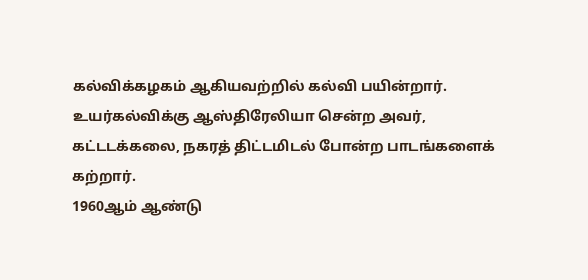கல்விக்கழகம் ஆகியவற்றில் கல்வி பயின்றார். உயர்கல்விக்கு ஆஸ்திரேலியா சென்ற அவர், கட்டடக்கலை, நகரத் திட்டமிடல் போன்ற பாடங்களைக் கற்றார்.
1960ஆம் ஆண்டு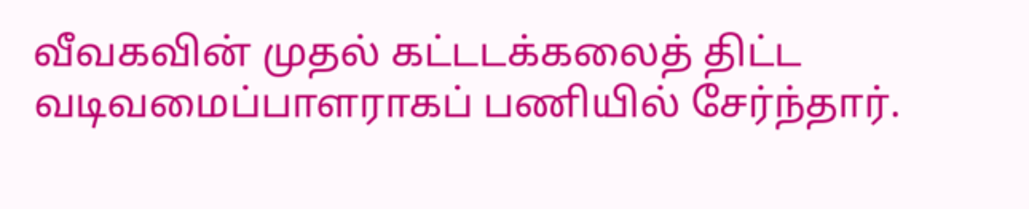வீவகவின் முதல் கட்டடக்கலைத் திட்ட வடிவமைப்பாளராகப் பணியில் சேர்ந்தார்.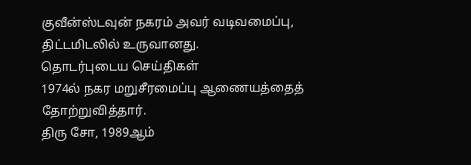குவீன்ஸ்டவுன் நகரம் அவர் வடிவமைப்பு, திட்டமிடலில் உருவானது.
தொடர்புடைய செய்திகள்
1974ல் நகர மறுசீரமைப்பு ஆணையத்தைத் தோற்றுவித்தார்.
திரு சோ, 1989ஆம்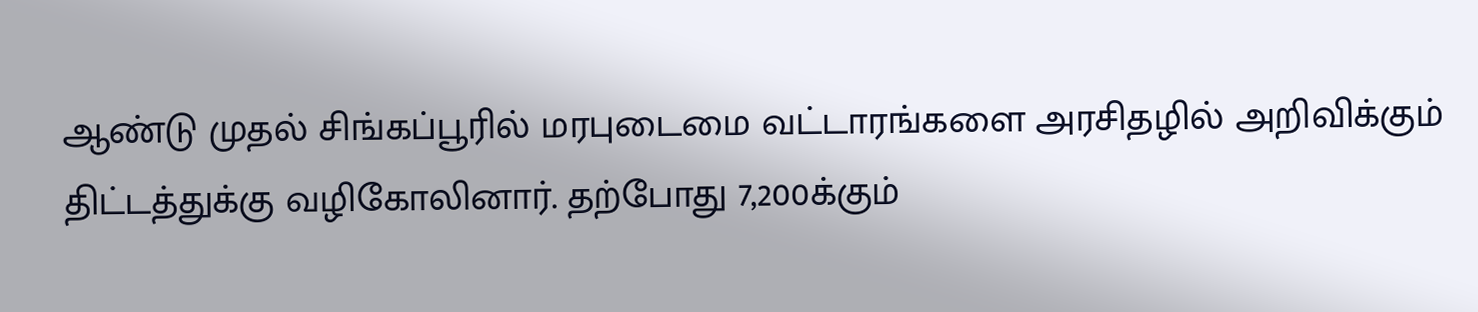ஆண்டு முதல் சிங்கப்பூரில் மரபுடைமை வட்டாரங்களை அரசிதழில் அறிவிக்கும் திட்டத்துக்கு வழிகோலினார். தற்போது 7,200க்கும்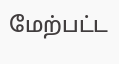மேற்பட்ட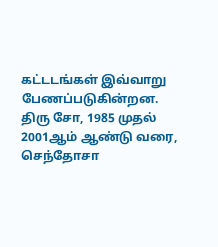கட்டடங்கள் இவ்வாறு பேணப்படுகின்றன.
திரு சோ, 1985 முதல் 2001ஆம் ஆண்டு வரை, செந்தோசா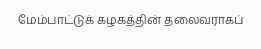மேம்பாட்டுக் கழகத்தின் தலைவராகப்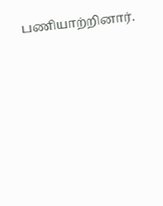பணியாற்றினார்.